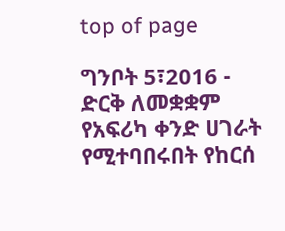top of page

ግንቦት 5፣2016 - ድርቅ ለመቋቋም የአፍሪካ ቀንድ ሀገራት የሚተባበሩበት የከርሰ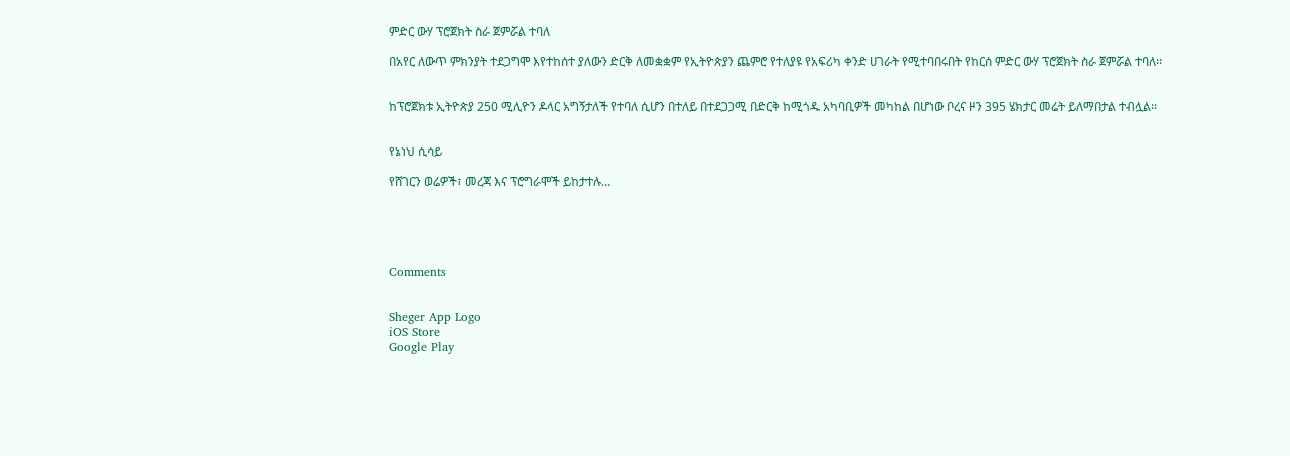ምድር ውሃ ፕሮጀክት ስራ ጀምሯል ተባለ

በአየር ለውጥ ምክንያት ተደጋግሞ እየተከሰተ ያለውን ድርቅ ለመቋቋም የኢትዮጵያን ጨምሮ የተለያዩ የአፍሪካ ቀንድ ሀገራት የሚተባበሩበት የከርሰ ምድር ውሃ ፕሮጀክት ስራ ጀምሯል ተባለ፡፡


ከፕሮጀክቱ ኢትዮጵያ 250 ሚሊዮን ዶላር አግኝታለች የተባለ ሲሆን በተለይ በተደጋጋሚ በድርቅ ከሚጎዱ አካባቢዎች መካከል በሆነው ቦረና ዞን 395 ሄክታር መሬት ይለማበታል ተብሏል፡፡


የኔነህ ሲሳይ

የሸገርን ወሬዎች፣ መረጃ እና ፕሮግራሞች ይከታተሉ…





Comments


Sheger App Logo
iOS Store
Google Play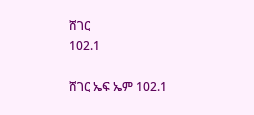ሸገር
102.1

ሸገር ኤፍ ኤም 102.1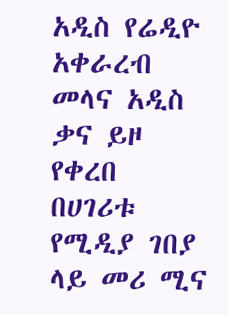አዲስ የሬዲዮ አቀራረብ መላና አዲስ ቃና ይዞ የቀረበ በሀገሪቱ የሚዲያ ገበያ ላይ መሪ ሚና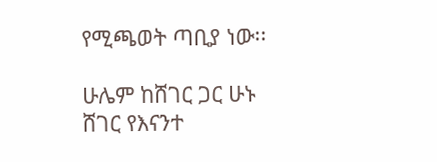የሚጫወት ጣቢያ ነው፡፡

ሁሌም ከሸገር ጋር ሁኑ
ሸገር የእናንተ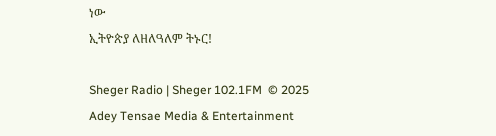ነው
ኢትዮጵያ ለዘለዓለም ትኑር!

Sheger Radio | Sheger 102.1FM  © 2025 Adey Tensae Media & Entertainment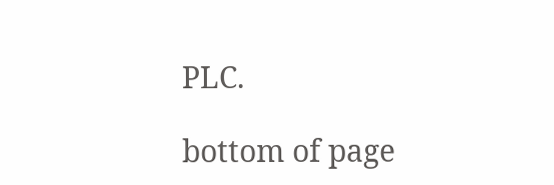PLC.

bottom of page